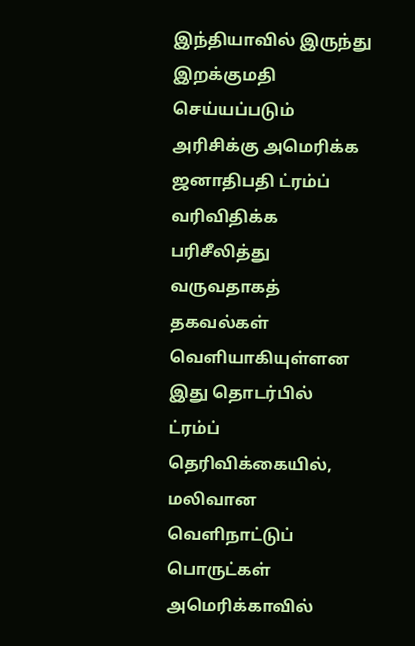இந்தியாவில் இருந்து இறக்குமதி செய்யப்படும் அரிசிக்கு அமெரிக்க ஜனாதிபதி ட்ரம்ப் வரிவிதிக்க பரிசீலித்து வருவதாகத் தகவல்கள் வெளியாகியுள்ளன
இது தொடர்பில் ட்ரம்ப் தெரிவிக்கையில், மலிவான வெளிநாட்டுப் பொருட்கள் அமெரிக்காவில்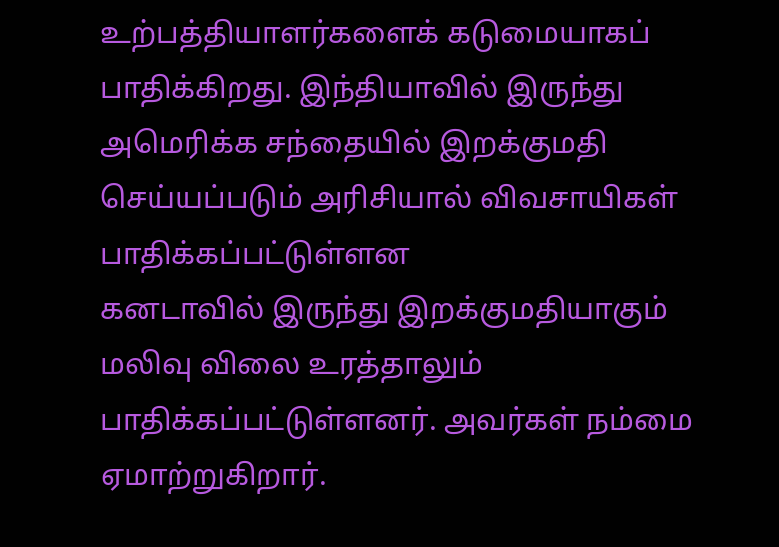உற்பத்தியாளர்களைக் கடுமையாகப் பாதிக்கிறது. இந்தியாவில் இருந்து அமெரிக்க சந்தையில் இறக்குமதி செய்யப்படும் அரிசியால் விவசாயிகள் பாதிக்கப்பட்டுள்ளன
கனடாவில் இருந்து இறக்குமதியாகும் மலிவு விலை உரத்தாலும் பாதிக்கப்பட்டுள்ளனர். அவர்கள் நம்மை ஏமாற்றுகிறார்.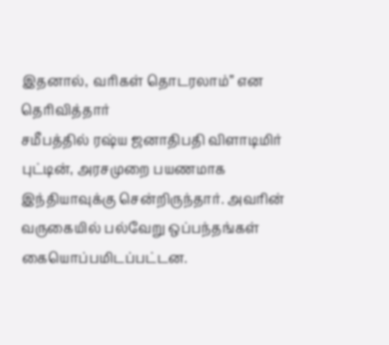இதனால், வரிகள் தொடரலாம்” என தெரிவித்தார்
சமீபத்தில் ரஷ்ய ஜனாதிபதி விளாடிமிர் புட்டின், அரசமுறை பயணமாக இந்தியாவுக்கு சென்றிருந்தார். அவரின் வருகையில் பல்வேறு ஒப்பந்தங்கள் கையொப்பமிடப்பட்டன.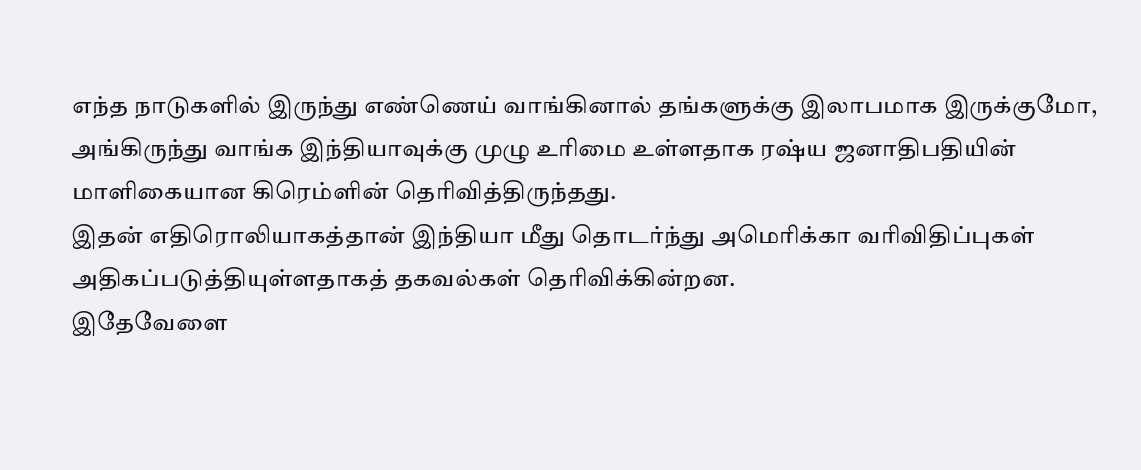எந்த நாடுகளில் இருந்து எண்ணெய் வாங்கினால் தங்களுக்கு இலாபமாக இருக்குமோ, அங்கிருந்து வாங்க இந்தியாவுக்கு முழு உரிமை உள்ளதாக ரஷ்ய ஜனாதிபதியின் மாளிகையான கிரெம்ளின் தெரிவித்திருந்தது.
இதன் எதிரொலியாகத்தான் இந்தியா மீது தொடர்ந்து அமெரிக்கா வரிவிதிப்புகள் அதிகப்படுத்தியுள்ளதாகத் தகவல்கள் தெரிவிக்கின்றன.
இதேவேளை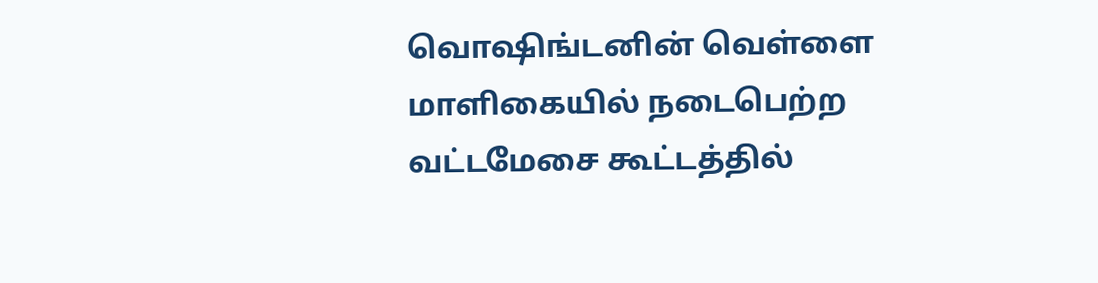வொஷிங்டனின் வெள்ளை மாளிகையில் நடைபெற்ற வட்டமேசை கூட்டத்தில்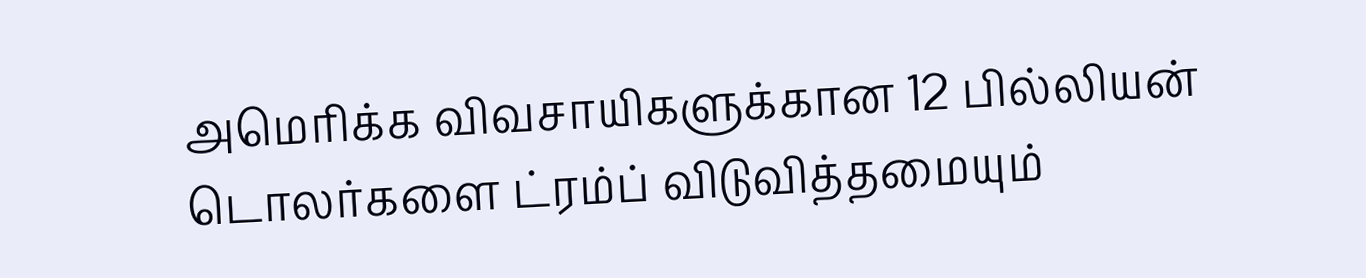அமெரிக்க விவசாயிகளுக்கான 12 பில்லியன் டொலர்களை ட்ரம்ப் விடுவித்தமையும்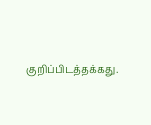குறிப்பிடத்தக்கது.